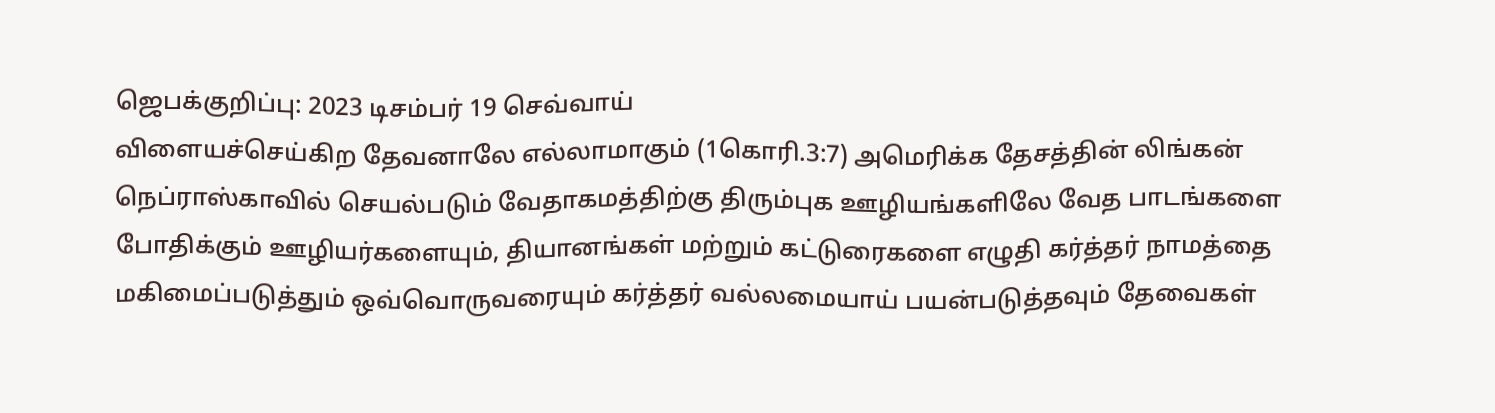ஜெபக்குறிப்பு: 2023 டிசம்பர் 19 செவ்வாய்
விளையச்செய்கிற தேவனாலே எல்லாமாகும் (1கொரி.3:7) அமெரிக்க தேசத்தின் லிங்கன் நெப்ராஸ்காவில் செயல்படும் வேதாகமத்திற்கு திரும்புக ஊழியங்களிலே வேத பாடங்களை போதிக்கும் ஊழியர்களையும், தியானங்கள் மற்றும் கட்டுரைகளை எழுதி கர்த்தர் நாமத்தை மகிமைப்படுத்தும் ஒவ்வொருவரையும் கர்த்தர் வல்லமையாய் பயன்படுத்தவும் தேவைகள்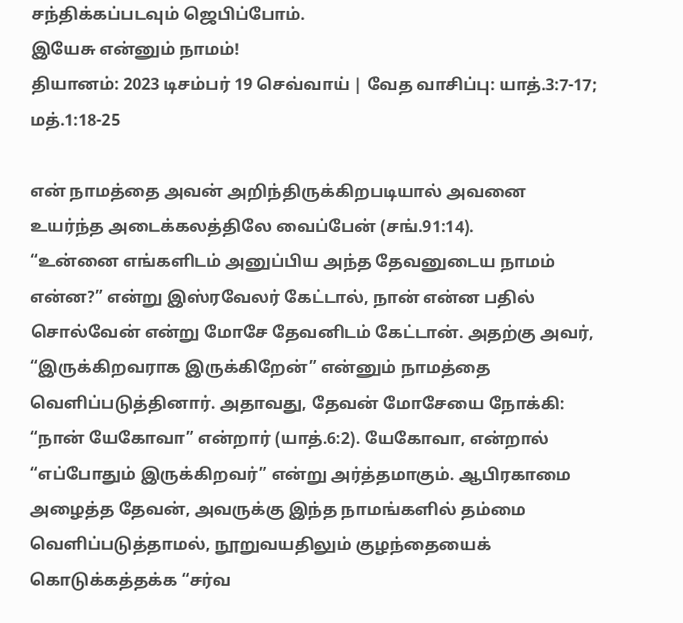சந்திக்கப்படவும் ஜெபிப்போம்.
இயேசு என்னும் நாமம்!
தியானம்: 2023 டிசம்பர் 19 செவ்வாய் | வேத வாசிப்பு: யாத்.3:7-17; மத்.1:18-25

என் நாமத்தை அவன் அறிந்திருக்கிறபடியால் அவனை உயர்ந்த அடைக்கலத்திலே வைப்பேன் (சங்.91:14).
“உன்னை எங்களிடம் அனுப்பிய அந்த தேவனுடைய நாமம் என்ன?” என்று இஸ்ரவேலர் கேட்டால், நான் என்ன பதில் சொல்வேன் என்று மோசே தேவனிடம் கேட்டான். அதற்கு அவர், “இருக்கிறவராக இருக்கிறேன்” என்னும் நாமத்தை வெளிப்படுத்தினார். அதாவது, தேவன் மோசேயை நோக்கி: “நான் யேகோவா” என்றார் (யாத்.6:2). யேகோவா, என்றால் “எப்போதும் இருக்கிறவர்” என்று அர்த்தமாகும். ஆபிரகாமை அழைத்த தேவன், அவருக்கு இந்த நாமங்களில் தம்மை வெளிப்படுத்தாமல், நூறுவயதிலும் குழந்தையைக் கொடுக்கத்தக்க “சர்வ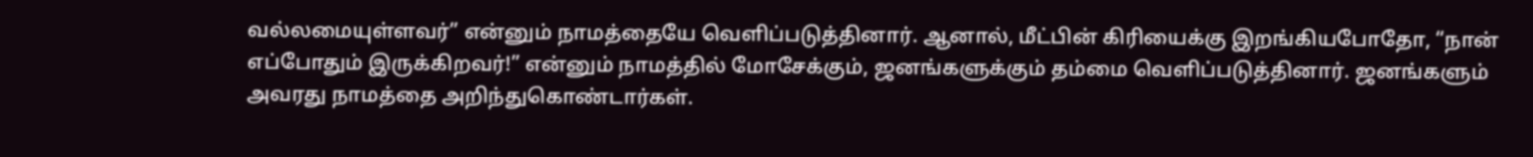வல்லமையுள்ளவர்” என்னும் நாமத்தையே வெளிப்படுத்தினார். ஆனால், மீட்பின் கிரியைக்கு இறங்கியபோதோ, “நான் எப்போதும் இருக்கிறவர்!” என்னும் நாமத்தில் மோசேக்கும், ஜனங்களுக்கும் தம்மை வெளிப்படுத்தினார். ஜனங்களும் அவரது நாமத்தை அறிந்துகொண்டார்கள்.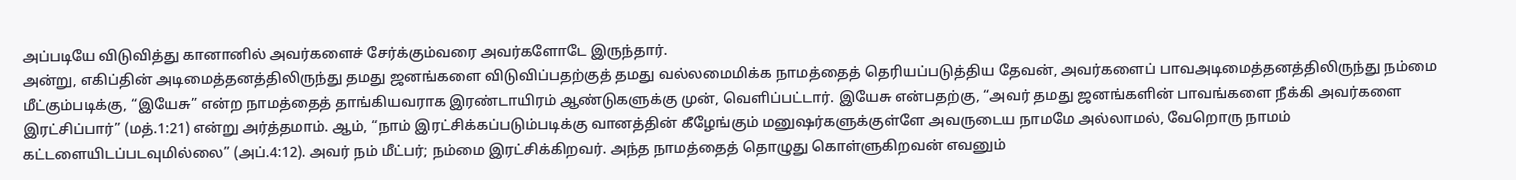அப்படியே விடுவித்து கானானில் அவர்களைச் சேர்க்கும்வரை அவர்களோடே இருந்தார்.
அன்று, எகிப்தின் அடிமைத்தனத்திலிருந்து தமது ஜனங்களை விடுவிப்பதற்குத் தமது வல்லமைமிக்க நாமத்தைத் தெரியப்படுத்திய தேவன், அவர்களைப் பாவஅடிமைத்தனத்திலிருந்து நம்மை மீட்கும்படிக்கு, “இயேசு” என்ற நாமத்தைத் தாங்கியவராக இரண்டாயிரம் ஆண்டுகளுக்கு முன், வெளிப்பட்டார். இயேசு என்பதற்கு, “அவர் தமது ஜனங்களின் பாவங்களை நீக்கி அவர்களை இரட்சிப்பார்” (மத்.1:21) என்று அர்த்தமாம். ஆம், “நாம் இரட்சிக்கப்படும்படிக்கு வானத்தின் கீழேங்கும் மனுஷர்களுக்குள்ளே அவருடைய நாமமே அல்லாமல், வேறொரு நாமம் கட்டளையிடப்படவுமில்லை” (அப்.4:12). அவர் நம் மீட்பர்; நம்மை இரட்சிக்கிறவர். அந்த நாமத்தைத் தொழுது கொள்ளுகிறவன் எவனும்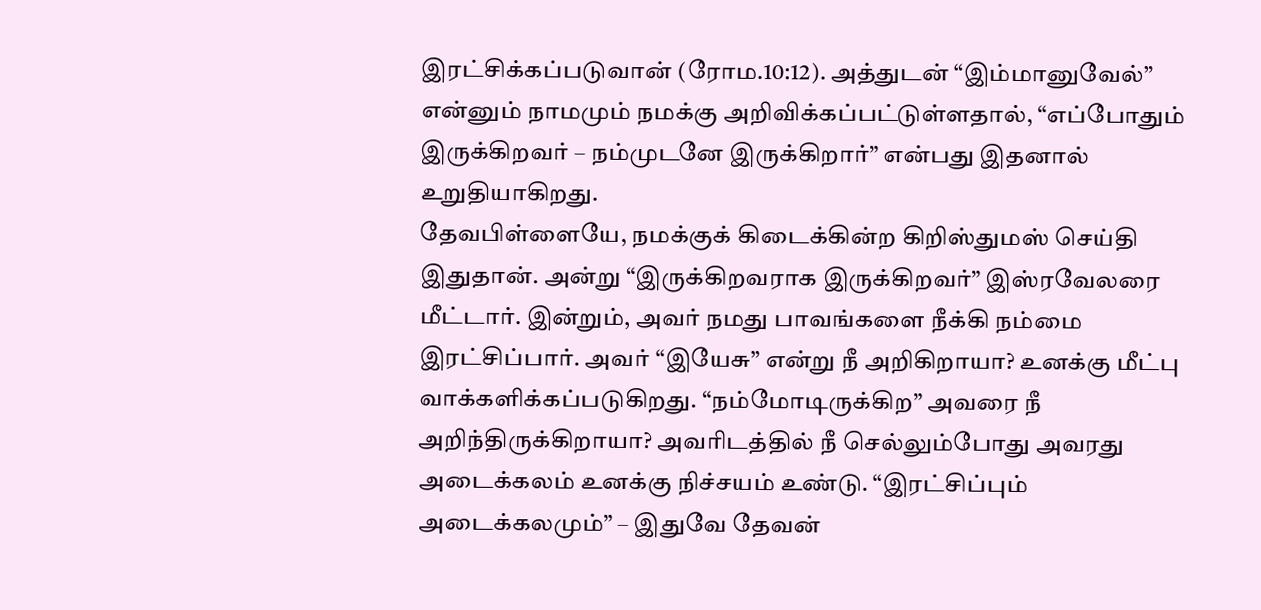இரட்சிக்கப்படுவான் (ரோம.10:12). அத்துடன் “இம்மானுவேல்” என்னும் நாமமும் நமக்கு அறிவிக்கப்பட்டுள்ளதால், “எப்போதும் இருக்கிறவர் – நம்முடனே இருக்கிறார்” என்பது இதனால் உறுதியாகிறது.
தேவபிள்ளையே, நமக்குக் கிடைக்கின்ற கிறிஸ்துமஸ் செய்தி இதுதான். அன்று “இருக்கிறவராக இருக்கிறவர்” இஸ்ரவேலரை மீட்டார். இன்றும், அவர் நமது பாவங்களை நீக்கி நம்மை இரட்சிப்பார். அவர் “இயேசு” என்று நீ அறிகிறாயா? உனக்கு மீட்பு வாக்களிக்கப்படுகிறது. “நம்மோடிருக்கிற” அவரை நீ அறிந்திருக்கிறாயா? அவரிடத்தில் நீ செல்லும்போது அவரது அடைக்கலம் உனக்கு நிச்சயம் உண்டு. “இரட்சிப்பும் அடைக்கலமும்” – இதுவே தேவன்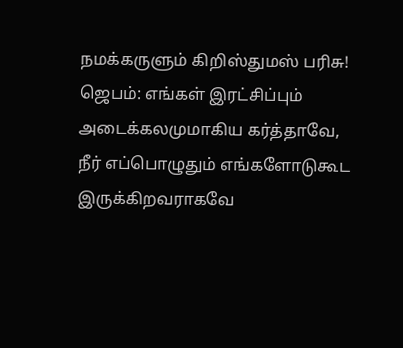நமக்கருளும் கிறிஸ்துமஸ் பரிசு!
ஜெபம்: எங்கள் இரட்சிப்பும் அடைக்கலமுமாகிய கர்த்தாவே, நீர் எப்பொழுதும் எங்களோடுகூட இருக்கிறவராகவே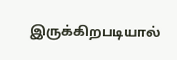இருக்கிறபடியால்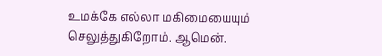உமக்கே எல்லா மகிமையையும் செலுத்துகிறோம். ஆமென்.